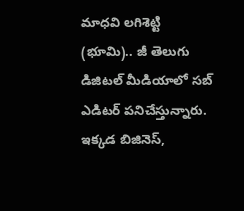మాధవి లగిశెట్టి (భూమి).. జీ తెలుగు డిజిటల్ మీడియాలో సబ్ ఎడిటర్ పనిచేస్తున్నారు. ఇక్కడ బిజినెస్,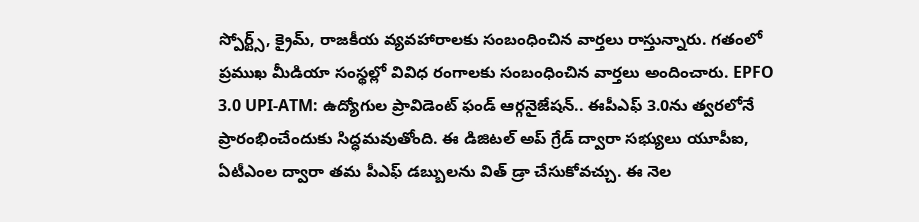స్పోర్ట్స్, క్రైమ్, రాజకీయ వ్యవహారాలకు సంబంధించిన వార్తలు రాస్తున్నారు. గతంలో ప్రముఖ మీడియా సంస్థల్లో వివిధ రంగాలకు సంబంధించిన వార్తలు అందించారు. EPFO 3.0 UPI-ATM: ఉద్యోగుల ప్రావిడెంట్ ఫండ్ ఆర్గనైజేషన్.. ఈపీఎఫ్ 3.0ను త్వరలోనే ప్రారంభించేందుకు సిద్ధమవుతోంది. ఈ డిజిటల్ అప్ గ్రేడ్ ద్వారా సభ్యులు యూపీఐ, ఏటీఎంల ద్వారా తమ పీఎఫ్ డబ్బులను విత్ డ్రా చేసుకోవచ్చు. ఈ నెల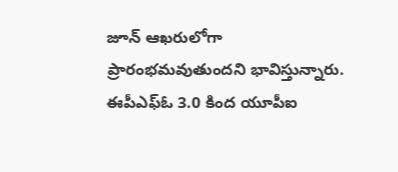జూన్ ఆఖరులోగా ప్రారంభమవుతుందని భావిస్తున్నారు. ఈపీఎఫ్ఓ 3.0 కింద యూపీఐ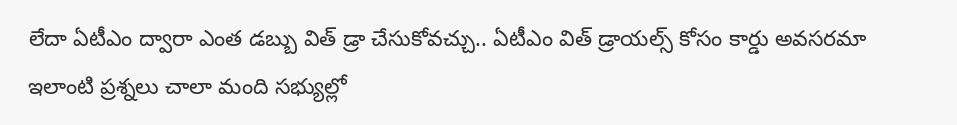లేదా ఏటీఎం ద్వారా ఎంత డబ్బు విత్ డ్రా చేసుకోవచ్చు.. ఏటీఎం విత్ డ్రాయల్స్ కోసం కార్డు అవసరమా ఇలాంటి ప్రశ్నలు చాలా మంది సభ్యుల్లో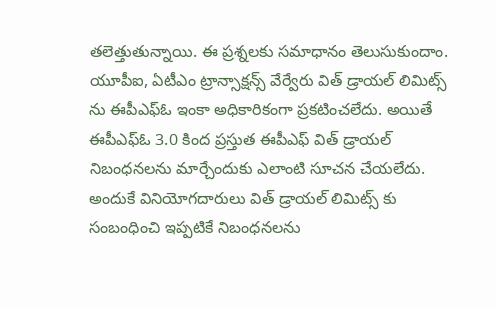తలెత్తుతున్నాయి. ఈ ప్రశ్నలకు సమాధానం తెలుసుకుందాం. యూపీఐ, ఏటీఎం ట్రాన్సాక్షన్స్ వేర్వేరు విత్ డ్రాయల్ లిమిట్స్ ను ఈపీఎఫ్ఓ ఇంకా అధికారికంగా ప్రకటించలేదు. అయితే ఈపీఎఫ్ఓ 3.0 కింద ప్రస్తుత ఈపీఎఫ్ విత్ డ్రాయల్ నిబంధనలను మార్చేందుకు ఎలాంటి సూచన చేయలేదు. అందుకే వినియోగదారులు విత్ డ్రాయల్ లిమిట్స్ కు సంబంధించి ఇప్పటికే నిబంధనలను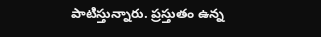పాటిస్తున్నారు. ప్రస్తుతం ఉన్న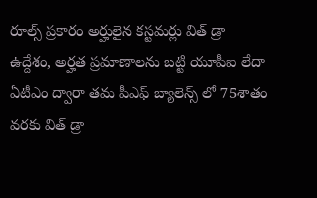రూల్స్ ప్రకారం అర్హులైన కస్టమర్లు విత్ డ్రా ఉద్దేశం, అర్హత ప్రమాణాలను బట్టి యూపీఐ లేదా ఏటీఎం ద్వారా తమ పీఎఫ్ బ్యాలెన్స్ లో 75శాతం వరకు విత్ డ్రా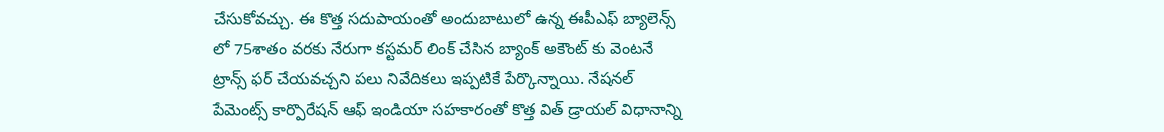చేసుకోవచ్చు. ఈ కొత్త సదుపాయంతో అందుబాటులో ఉన్న ఈపీఎఫ్ బ్యాలెన్స్ లో 75శాతం వరకు నేరుగా కస్టమర్ లింక్ చేసిన బ్యాంక్ అకౌంట్ కు వెంటనే ట్రాన్స్ ఫర్ చేయవచ్చని పలు నివేదికలు ఇప్పటికే పేర్కొన్నాయి. నేషనల్ పేమెంట్స్ కార్పొరేషన్ ఆఫ్ ఇండియా సహకారంతో కొత్త విత్ డ్రాయల్ విధానాన్ని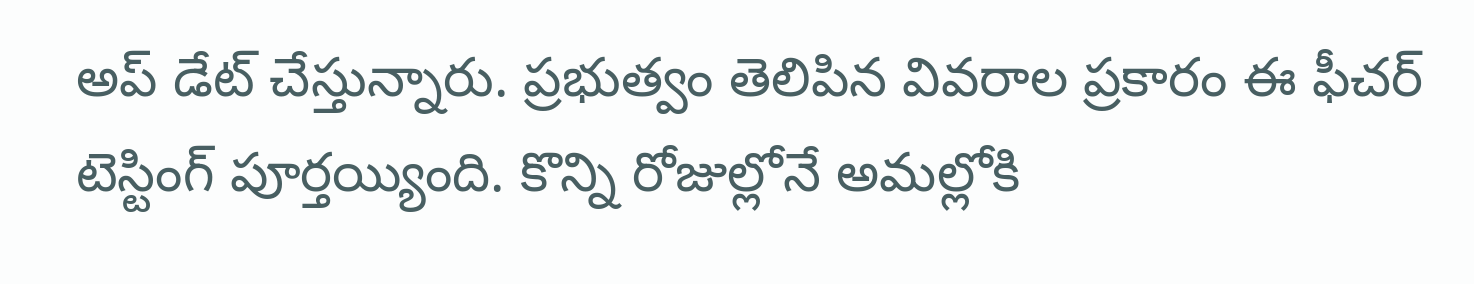అప్ డేట్ చేస్తున్నారు. ప్రభుత్వం తెలిపిన వివరాల ప్రకారం ఈ ఫీచర్ టెస్టింగ్ పూర్తయ్యింది. కొన్ని రోజుల్లోనే అమల్లోకి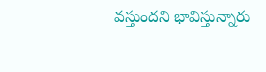వస్తుందని భావిస్తున్నారు